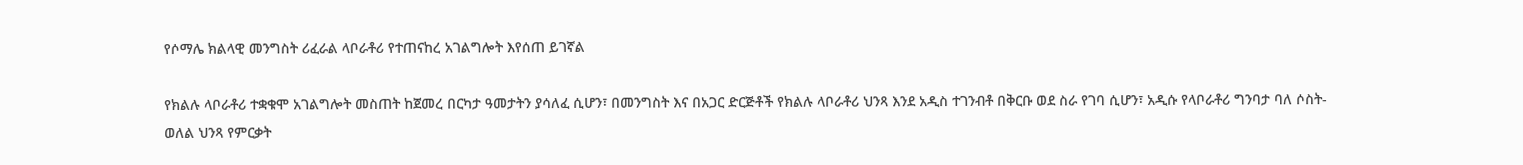የሶማሌ ክልላዊ መንግስት ሪፈራል ላቦራቶሪ የተጠናከረ አገልግሎት እየሰጠ ይገኛል

የክልሉ ላቦራቶሪ ተቋቁሞ አገልግሎት መስጠት ከጀመረ በርካታ ዓመታትን ያሳለፈ ሲሆን፣ በመንግስት እና በአጋር ድርጅቶች የክልሉ ላቦራቶሪ ህንጻ እንደ አዲስ ተገንብቶ በቅርቡ ወደ ስራ የገባ ሲሆን፣ አዲሱ የላቦራቶሪ ግንባታ ባለ ሶስት-ወለል ህንጻ የምርቃት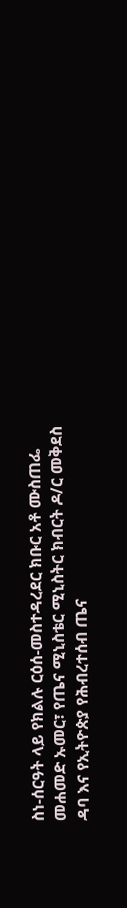ስነ-ሰርዓት ላይ የክልሉ ርዕሰ-መስተዳረደር ክቡር አቶ ሙስጠፌ መሐመድ ኡመር፣ የጤና ሚኒስቴር ሚኒስትር ክብርት ዶ/ር መቅደስ ዳባ እና የኢትዮጵያ የሕብረተሰብ ጤና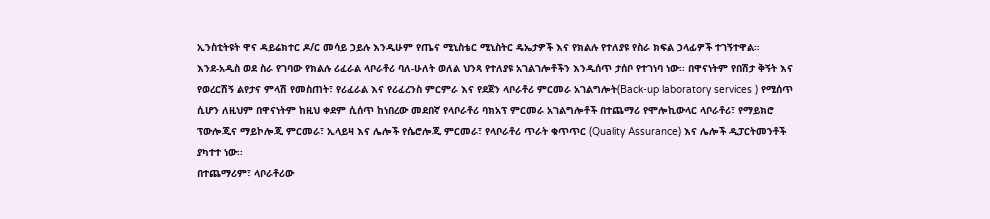ኢንስቲትዩት ዋና ዳይሬክተር ዶ/ር መሳይ ኃይሉ እንዲሁም የጤና ሚኒስቴር ሚኒስትር ዴኤታዎች እና የክልሉ የተለያዩ የስራ ክፍል ኃላፊዎች ተገኝተዋል።
እንደ-አዲስ ወደ ስራ የገባው የክልሉ ሪፈራል ላቦራቶሪ ባለ-ሁለት ወለል ህንጻ የተለያዩ አገልገሎቶችን እንዲሰጥ ታሰቦ የተገነባ ነው፡፡ በዋናነትም የበሽታ ቅኝት እና የወረርሽኝ ልየታና ምላሽ የመስጠት፣ የሪፈራል እና የሪፈረንስ ምርምራ እና የደጀን ላቦራቶሪ ምርመራ አገልግሎት(Back-up laboratory services ) የሚሰጥ ሲሆን ለዚህም በዋናነትም ከዚህ ቀደም ሲሰጥ ከነበረው መደበኛ የላቦራቶሪ ባክአፕ ምርመራ አገልግሎቶች በተጨማሪ የሞሎኪውላር ላቦራቶሪ፣ የማይክሮ ፕውሎጂና ማይኮሎጂ ምርመራ፣ ኢላይዛ እና ሌሎች የሴሮሎጂ ምርመራ፣ የላቦራቶሪ ጥራት ቁጥጥር (Quality Assurance) እና ሌሎች ዲፓርትመንቶች ያካተተ ነው፡፡
በተጨማሪም፣ ላቦራቶሪው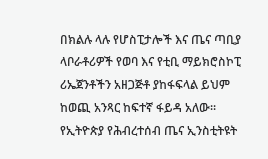በክልሉ ላሉ የሆስፒታሎች እና ጤና ጣቢያ ላቦራቶሪዎች የወባ እና የቲቢ ማይክሮስኮፒ ሪኤጀንቶችን አዘጋጅቶ ያከፋፍላል ይህም ከወጪ አንጻር ከፍተኛ ፋይዳ አለው፡፡
የኢትዮጵያ የሕብረተሰብ ጤና ኢንስቲትዩት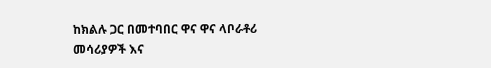ከክልሉ ጋር በመተባበር ዋና ዋና ላቦራቶሪ መሳሪያዎች እና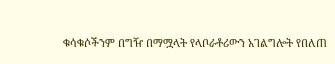ቁሳቁሶችንም በግዥ በማሟላት የላቦራቶሪውን አገልግሎት የበለጠ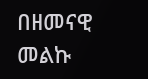በዘመናዊ መልኩ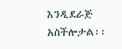እንዲደራጅ አስችሎታል፡፡